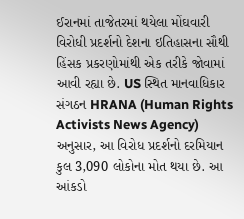ઈરાનમાં તાજેતરમાં થયેલા મોંઘવારી વિરોધી પ્રદર્શનો દેશના ઇતિહાસના સૌથી હિંસક પ્રકરણોમાંથી એક તરીકે જોવામાં આવી રહ્યા છે. US સ્થિત માનવાધિકાર સંગઠન HRANA (Human Rights Activists News Agency) અનુસાર, આ વિરોધ પ્રદર્શનો દરમિયાન કુલ 3,090 લોકોના મોત થયા છે. આ આંકડો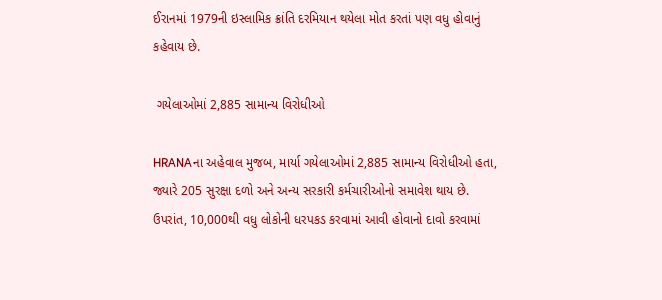ઈરાનમાં 1979ની ઇસ્લામિક ક્રાંતિ દરમિયાન થયેલા મોત કરતાં પણ વધુ હોવાનું કહેવાય છે.

 ગયેલાઓમાં 2,885 સામાન્ય વિરોધીઓ

HRANAના અહેવાલ મુજબ, માર્યા ગયેલાઓમાં 2,885 સામાન્ય વિરોધીઓ હતા, જ્યારે 205 સુરક્ષા દળો અને અન્ય સરકારી કર્મચારીઓનો સમાવેશ થાય છે. ઉપરાંત, 10,000થી વધુ લોકોની ધરપકડ કરવામાં આવી હોવાનો દાવો કરવામાં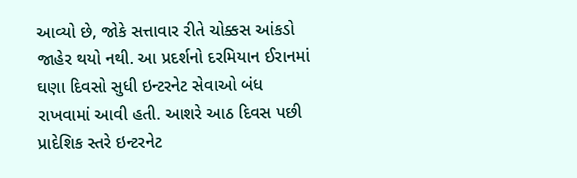આવ્યો છે, જોકે સત્તાવાર રીતે ચોક્કસ આંકડો જાહેર થયો નથી. આ પ્રદર્શનો દરમિયાન ઈરાનમાં ઘણા દિવસો સુધી ઇન્ટરનેટ સેવાઓ બંધ રાખવામાં આવી હતી. આશરે આઠ દિવસ પછી પ્રાદેશિક સ્તરે ઇન્ટરનેટ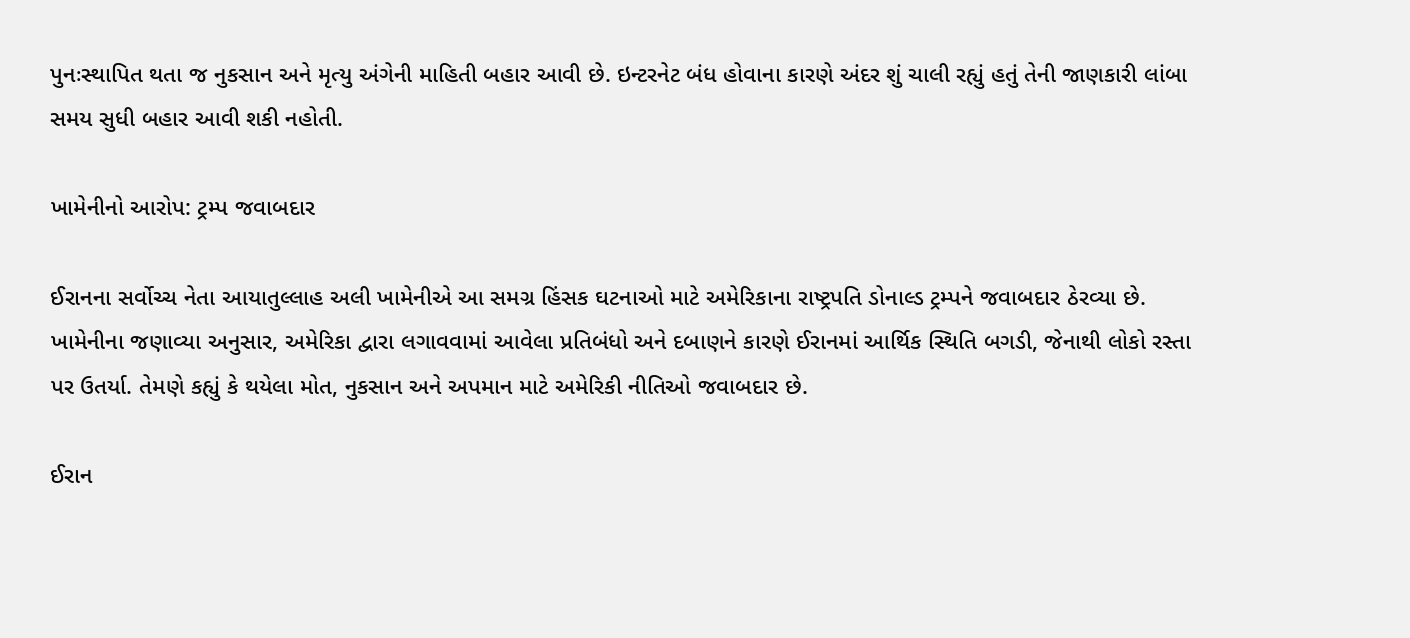પુનઃસ્થાપિત થતા જ નુકસાન અને મૃત્યુ અંગેની માહિતી બહાર આવી છે. ઇન્ટરનેટ બંધ હોવાના કારણે અંદર શું ચાલી રહ્યું હતું તેની જાણકારી લાંબા સમય સુધી બહાર આવી શકી નહોતી.

ખામેનીનો આરોપ: ટ્રમ્પ જવાબદાર

ઈરાનના સર્વોચ્ચ નેતા આયાતુલ્લાહ અલી ખામેનીએ આ સમગ્ર હિંસક ઘટનાઓ માટે અમેરિકાના રાષ્ટ્રપતિ ડોનાલ્ડ ટ્રમ્પને જવાબદાર ઠેરવ્યા છે. ખામેનીના જણાવ્યા અનુસાર, અમેરિકા દ્વારા લગાવવામાં આવેલા પ્રતિબંધો અને દબાણને કારણે ઈરાનમાં આર્થિક સ્થિતિ બગડી, જેનાથી લોકો રસ્તા પર ઉતર્યા. તેમણે કહ્યું કે થયેલા મોત, નુકસાન અને અપમાન માટે અમેરિકી નીતિઓ જવાબદાર છે.

ઈરાન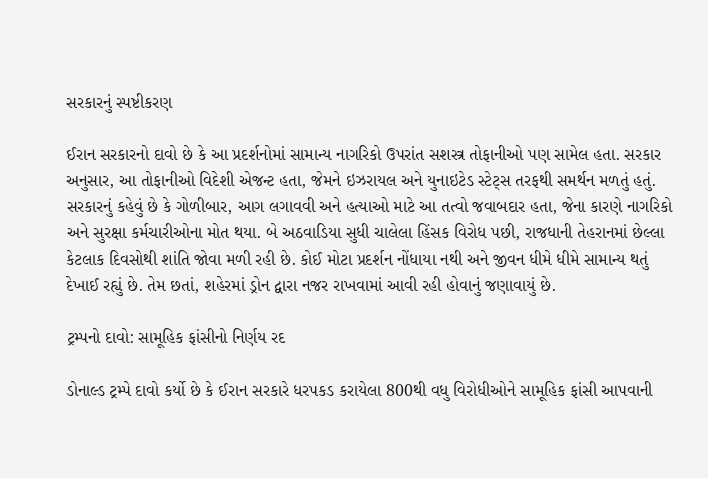સરકારનું સ્પષ્ટીકરણ

ઈરાન સરકારનો દાવો છે કે આ પ્રદર્શનોમાં સામાન્ય નાગરિકો ઉપરાંત સશસ્ત્ર તોફાનીઓ પણ સામેલ હતા. સરકાર અનુસાર, આ તોફાનીઓ વિદેશી એજન્ટ હતા, જેમને ઇઝરાયલ અને યુનાઇટેડ સ્ટેટ્સ તરફથી સમર્થન મળતું હતું. સરકારનું કહેવું છે કે ગોળીબાર, આગ લગાવવી અને હત્યાઓ માટે આ તત્વો જવાબદાર હતા, જેના કારણે નાગરિકો અને સુરક્ષા કર્મચારીઓના મોત થયા. બે અઠવાડિયા સુધી ચાલેલા હિંસક વિરોધ પછી, રાજધાની તેહરાનમાં છેલ્લા કેટલાક દિવસોથી શાંતિ જોવા મળી રહી છે. કોઈ મોટા પ્રદર્શન નોંધાયા નથી અને જીવન ધીમે ધીમે સામાન્ય થતું દેખાઈ રહ્યું છે. તેમ છતાં, શહેરમાં ડ્રોન દ્વારા નજર રાખવામાં આવી રહી હોવાનું જણાવાયું છે.

ટ્રમ્પનો દાવો: સામૂહિક ફાંસીનો નિર્ણય રદ

ડોનાલ્ડ ટ્રમ્પે દાવો કર્યો છે કે ઈરાન સરકારે ધરપકડ કરાયેલા 800થી વધુ વિરોધીઓને સામૂહિક ફાંસી આપવાની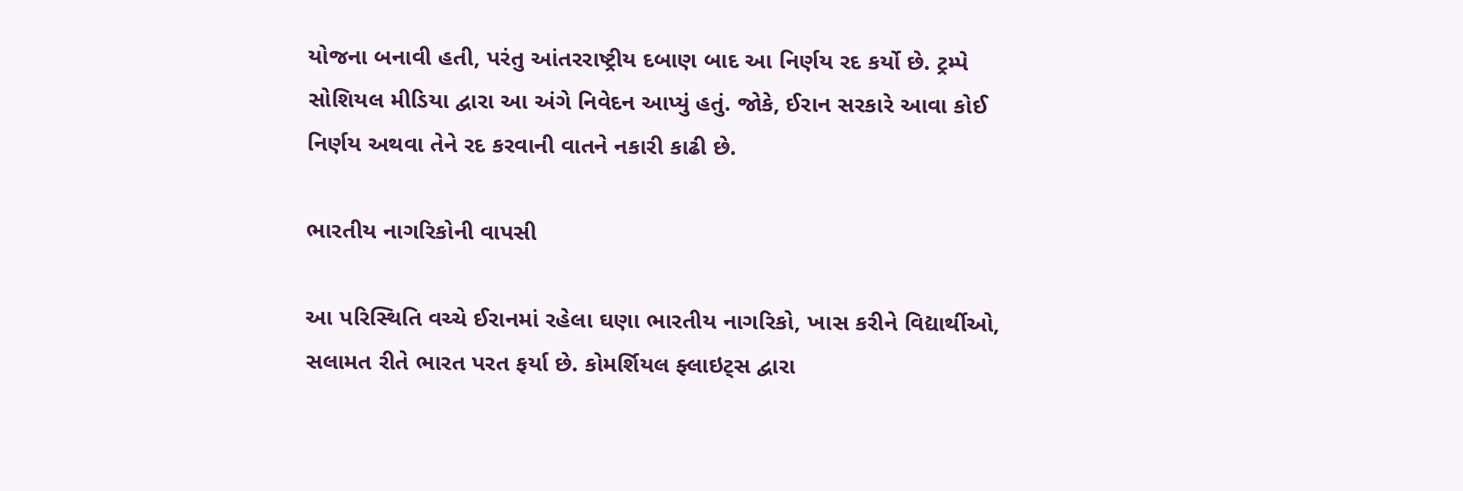યોજના બનાવી હતી, પરંતુ આંતરરાષ્ટ્રીય દબાણ બાદ આ નિર્ણય રદ કર્યો છે. ટ્રમ્પે સોશિયલ મીડિયા દ્વારા આ અંગે નિવેદન આપ્યું હતું. જોકે, ઈરાન સરકારે આવા કોઈ નિર્ણય અથવા તેને રદ કરવાની વાતને નકારી કાઢી છે.

ભારતીય નાગરિકોની વાપસી

આ પરિસ્થિતિ વચ્ચે ઈરાનમાં રહેલા ઘણા ભારતીય નાગરિકો, ખાસ કરીને વિદ્યાર્થીઓ, સલામત રીતે ભારત પરત ફર્યા છે. કોમર્શિયલ ફ્લાઇટ્સ દ્વારા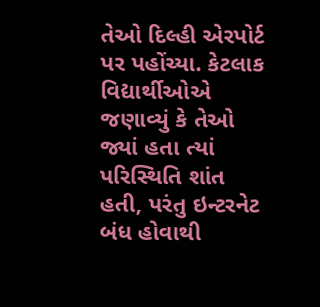તેઓ દિલ્હી એરપોર્ટ પર પહોંચ્યા. કેટલાક વિદ્યાર્થીઓએ જણાવ્યું કે તેઓ જ્યાં હતા ત્યાં પરિસ્થિતિ શાંત હતી, પરંતુ ઇન્ટરનેટ બંધ હોવાથી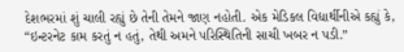દેશભરમાં શું ચાલી રહ્યું છે તેની તેમને જાણ નહોતી. એક મેડિકલ વિદ્યાર્થીનીએ કહ્યું કે, “ઇન્ટરનેટ કામ કરતું ન હતું, તેથી અમને પરિસ્થિતિની સાચી ખબર ન પડી.”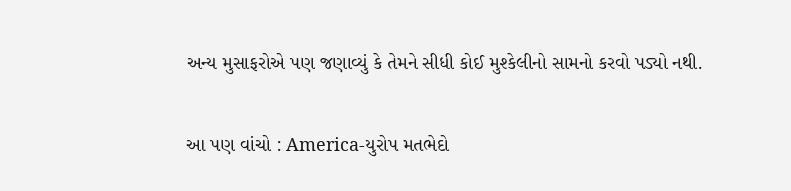અન્ય મુસાફરોએ પણ જણાવ્યું કે તેમને સીધી કોઈ મુશ્કેલીનો સામનો કરવો પડ્યો નથી.

આ પણ વાંચો : America-યુરોપ મતભેદો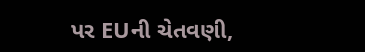પર EUની ચેતવણી,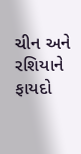ચીન અને રશિયાને ફાયદો